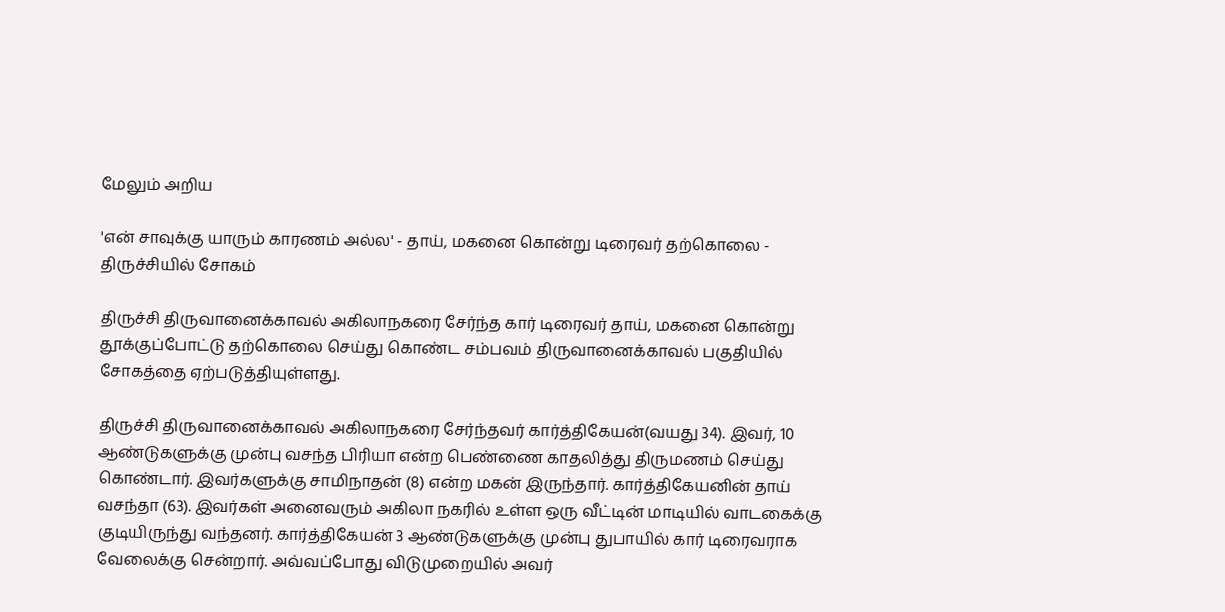மேலும் அறிய

'என் சாவுக்கு யாரும் காரணம் அல்ல' - தாய், மகனை கொன்று டிரைவர் தற்கொலை - திருச்சியில் சோகம்

திருச்சி திருவானைக்காவல் அகிலாநகரை சேர்ந்த கார் டிரைவர் தாய், மகனை கொன்று தூக்குப்போட்டு தற்கொலை செய்து கொண்ட சம்பவம் திருவானைக்காவல் பகுதியில் சோகத்தை ஏற்படுத்தியுள்ளது.

திருச்சி திருவானைக்காவல் அகிலாநகரை சேர்ந்தவர் கார்த்திகேயன்(வயது 34). இவர், 10 ஆண்டுகளுக்கு முன்பு வசந்த பிரியா என்ற பெண்ணை காதலித்து திருமணம் செய்து கொண்டார். இவர்களுக்கு சாமிநாதன் (8) என்ற மகன் இருந்தார். கார்த்திகேயனின் தாய் வசந்தா (63). இவர்கள் அனைவரும் அகிலா நகரில் உள்ள ஒரு வீட்டின் மாடியில் வாடகைக்கு குடியிருந்து வந்தனர். கார்த்திகேயன் 3 ஆண்டுகளுக்கு முன்பு துபாயில் கார் டிரைவராக வேலைக்கு சென்றார். அவ்வப்போது விடுமுறையில் அவர்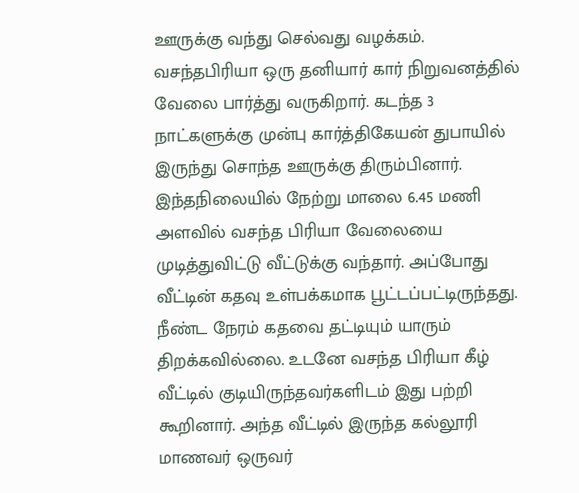ஊருக்கு வந்து செல்வது வழக்கம். வசந்தபிரியா ஒரு தனியார் கார் நிறுவனத்தில் வேலை பார்த்து வருகிறார். கடந்த 3 நாட்களுக்கு முன்பு கார்த்திகேயன் துபாயில் இருந்து சொந்த ஊருக்கு திரும்பினார். இந்தநிலையில் நேற்று மாலை 6.45 மணி அளவில் வசந்த பிரியா வேலையை முடித்துவிட்டு வீட்டுக்கு வந்தார். அப்போது வீட்டின் கதவு உள்பக்கமாக பூட்டப்பட்டிருந்தது. நீண்ட நேரம் கதவை தட்டியும் யாரும் திறக்கவில்லை. உடனே வசந்த பிரியா கீழ் வீட்டில் குடியிருந்தவர்களிடம் இது பற்றி கூறினார். அந்த வீட்டில் இருந்த கல்லூரி மாணவர் ஒருவர்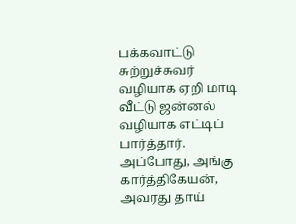பக்கவாட்டு சுற்றுச்சுவர் வழியாக ஏறி மாடி வீட்டு ஜன்னல் வழியாக எட்டிப் பார்த்தார். அப்போது, அங்கு கார்த்திகேயன், அவரது தாய்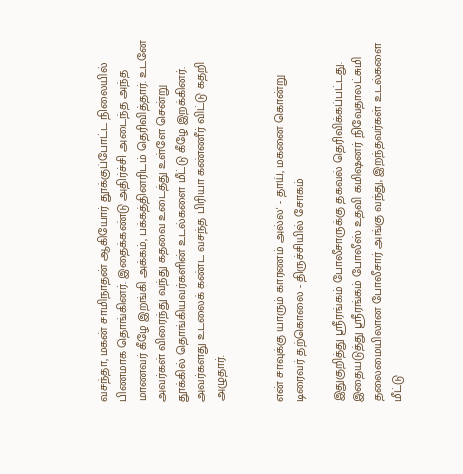வசந்தா, மகன் சாமிநாதன் ஆகியோர் தூக்குப்போட்ட நிலையில் பிணமாக தொங்கினர். இதைக்கண்டு அதிர்ச்சி அடைந்த அந்த மாணவர் கீழே இறங்கி அக்கம், பக்கத்தினரிடம் தெரிவித்தார். உடனே அவர்கள் விரைந்து வந்து கதவை உடைத்து உள்ளே சென்று தூக்கில் தொங்கியவர்களின் உடல்களை மீட்டு கீழே இறக்கினர். அவர்களது உடலைக் கண்ட வசந்த பிரியா கண்ணீர் விட்டு கதறி அழுதார்.


என் சாவுக்கு யாரும் காரணம் அல்ல' - தாய், மகனை கொன்று டிரைவர் தற்கொலை - திருச்சியில் சோகம்

இதுகுறித்து ஸ்ரீரங்கம் போலீசாருக்கு தகவல் தெரிவிக்கப்பட்டது. இதையடுத்து ஸ்ரீரங்கம் போலீஸ் உதவி கமிஷனர் நிவேதாலட்சுமி தலைமையிலான போலீசார் அங்கு வந்து, இறந்தவர்கள் உடல்களை மீட்டு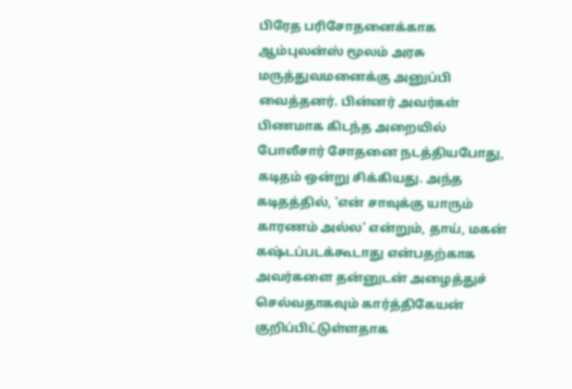பிரேத பரிசோதனைக்காக ஆம்புலன்ஸ் மூலம் அரசு மருத்துவமனைக்கு அனுப்பி வைத்தனர். பின்னர் அவர்கள் பிணமாக கிடந்த அறையில் போலீசார் சோதனை நடத்தியபோது, கடிதம் ஒன்று சிக்கியது. அந்த கடிதத்தில், 'என் சாவுக்கு யாரும் காரணம் அல்ல' என்றும், தாய், மகன் கஷ்டப்படக்கூடாது என்பதற்காக அவர்களை தன்னுடன் அழைத்துச் செல்வதாகவும் கார்த்திகேயன் குறிப்பிட்டுள்ளதாக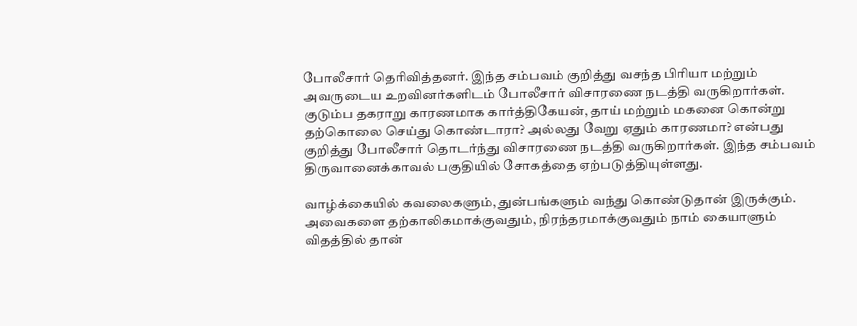போலீசார் தெரிவித்தனர். இந்த சம்பவம் குறித்து வசந்த பிரியா மற்றும் அவருடைய உறவினர்களிடம் போலீசார் விசாரணை நடத்தி வருகிறார்கள். குடும்ப தகராறு காரணமாக கார்த்திகேயன், தாய் மற்றும் மகனை கொன்று தற்கொலை செய்து கொண்டாரா? அல்லது வேறு ஏதும் காரணமா? என்பது குறித்து போலீசார் தொடர்ந்து விசாரணை நடத்தி வருகிறார்கள். இந்த சம்பவம் திருவானைக்காவல் பகுதியில் சோகத்தை ஏற்படுத்தியுள்ளது.

வாழ்க்கையில் கவலைகளும், துன்பங்களும் வந்து கொண்டுதான் இருக்கும். அவைகளை தற்காலிகமாக்குவதும், நிரந்தரமாக்குவதும் நாம் கையாளும் விதத்தில் தான்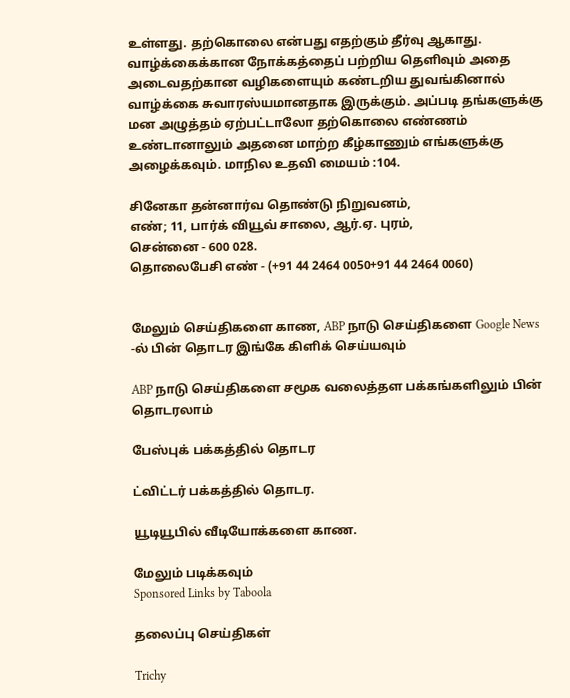உள்ளது. தற்கொலை என்பது எதற்கும் தீர்வு ஆகாது. வாழ்க்கைக்கான நோக்கத்தைப் பற்றிய தெளிவும் அதை அடைவதற்கான வழிகளையும் கண்டறிய துவங்கினால் வாழ்க்கை சுவாரஸ்யமானதாக இருக்கும். அப்படி தங்களுக்கு மன அழுத்தம் ஏற்பட்டாலோ தற்கொலை எண்ணம் உண்டானாலும் அதனை மாற்ற கீழ்காணும் எங்களுக்கு அழைக்கவும். மாநில உதவி மையம் :104.

சினேகா தன்னார்வ தொண்டு நிறுவனம்,
எண்; 11, பார்க் வியூவ் சாலை, ஆர்.ஏ. புரம்,
சென்னை - 600 028.
தொலைபேசி எண் - (+91 44 2464 0050+91 44 2464 0060)


மேலும் செய்திகளை காண, ABP நாடு செய்திகளை Google News -ல் பின் தொடர இங்கே கிளிக் செய்யவும்

ABP நாடு செய்திகளை சமூக வலைத்தள பக்கங்களிலும் பின் தொடரலாம்

பேஸ்புக் பக்கத்தில் தொடர

ட்விட்டர் பக்கத்தில் தொடர.

யூடியூபில் வீடியோக்களை காண.

மேலும் படிக்கவும்
Sponsored Links by Taboola

தலைப்பு செய்திகள்

Trichy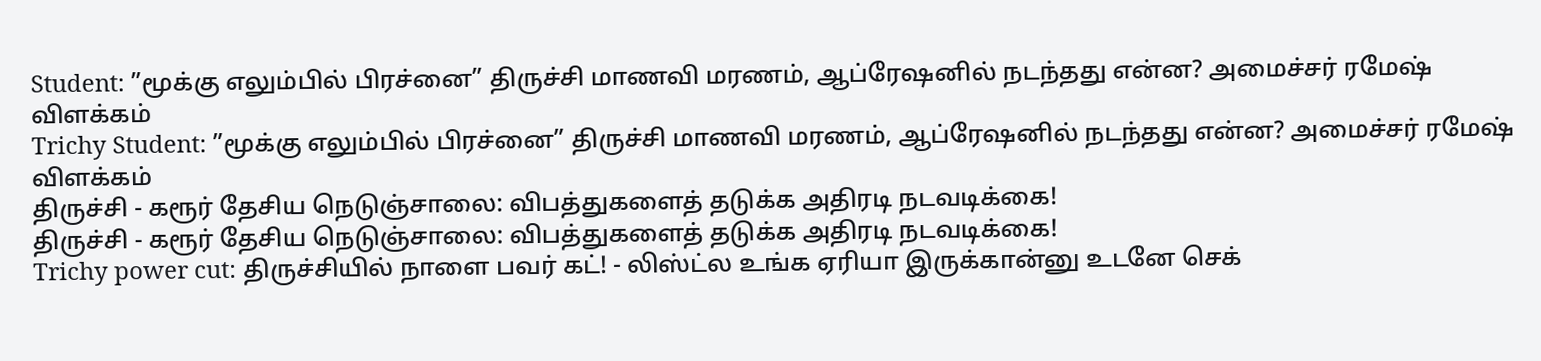Student: ”மூக்கு எலும்பில் பிரச்னை” திருச்சி மாணவி மரணம், ஆப்ரேஷனில் நடந்தது என்ன? அமைச்சர் ரமேஷ் விளக்கம்
Trichy Student: ”மூக்கு எலும்பில் பிரச்னை” திருச்சி மாணவி மரணம், ஆப்ரேஷனில் நடந்தது என்ன? அமைச்சர் ரமேஷ் விளக்கம்
திருச்சி - கரூர் தேசிய நெடுஞ்சாலை: விபத்துகளைத் தடுக்க அதிரடி நடவடிக்கை!
திருச்சி - கரூர் தேசிய நெடுஞ்சாலை: விபத்துகளைத் தடுக்க அதிரடி நடவடிக்கை!
Trichy power cut: திருச்சியில் நாளை பவர் கட்! - லிஸ்ட்ல உங்க ஏரியா இருக்கான்னு உடனே செக்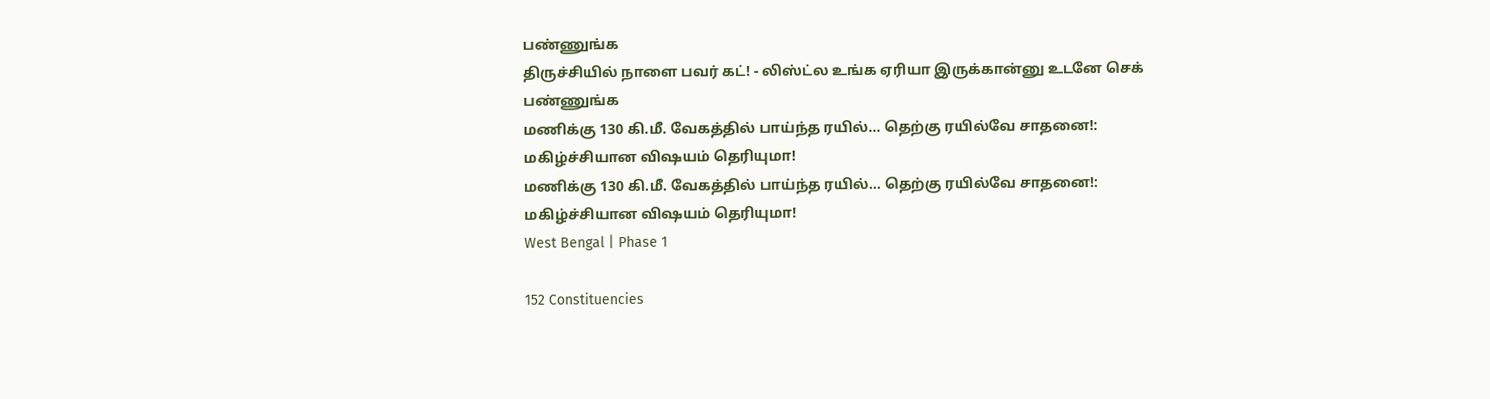பண்ணுங்க
திருச்சியில் நாளை பவர் கட்! - லிஸ்ட்ல உங்க ஏரியா இருக்கான்னு உடனே செக் பண்ணுங்க
மணிக்கு 130 கி.மீ. வேகத்தில் பாய்ந்த ரயில்… தெற்கு ரயில்வே சாதனை!: மகிழ்ச்சியான விஷயம் தெரியுமா!
மணிக்கு 130 கி.மீ. வேகத்தில் பாய்ந்த ரயில்… தெற்கு ரயில்வே சாதனை!: மகிழ்ச்சியான விஷயம் தெரியுமா!
West Bengal | Phase 1

152 Constituencies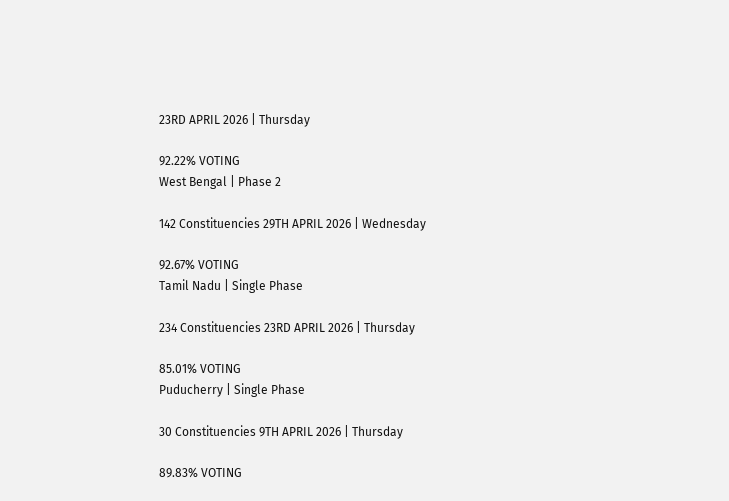23RD APRIL 2026 | Thursday

92.22% VOTING
West Bengal | Phase 2

142 Constituencies 29TH APRIL 2026 | Wednesday

92.67% VOTING
Tamil Nadu | Single Phase

234 Constituencies 23RD APRIL 2026 | Thursday

85.01% VOTING
Puducherry | Single Phase

30 Constituencies 9TH APRIL 2026 | Thursday

89.83% VOTING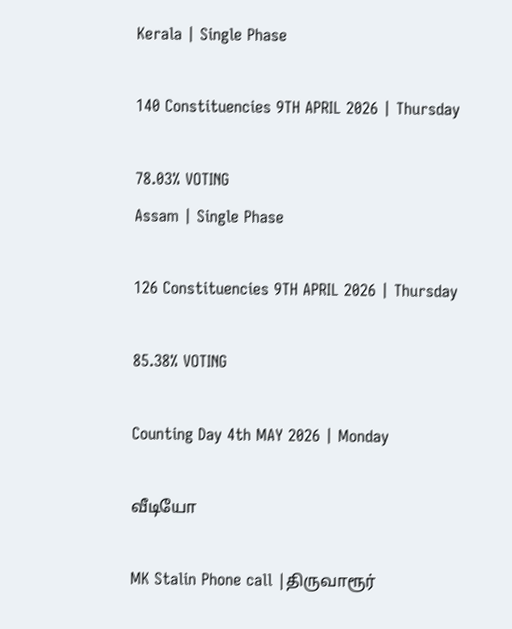Kerala | Single Phase

140 Constituencies 9TH APRIL 2026 | Thursday

78.03% VOTING
Assam | Single Phase

126 Constituencies 9TH APRIL 2026 | Thursday

85.38% VOTING

Counting Day 4th MAY 2026 | Monday

வீடியோ

MK Stalin Phone call |திருவாரூர்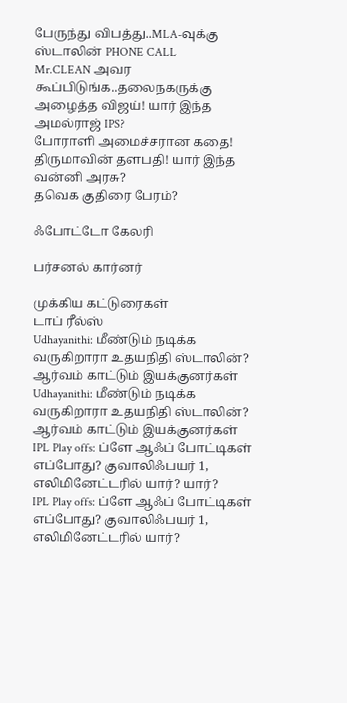பேருந்து விபத்து..MLA-வுக்கு ஸ்டாலின் PHONE CALL
Mr.CLEAN அவர கூப்பிடுங்க..தலைநகருக்கு அழைத்த விஜய்! யார் இந்த அமல்ராஜ் IPS?
போராளி அமைச்சரான கதை! திருமாவின் தளபதி! யார் இந்த வன்னி அரசு?
தவெக குதிரை பேரம்?

ஃபோட்டோ கேலரி

பர்சனல் கார்னர்

முக்கிய கட்டுரைகள்
டாப் ரீல்ஸ்
Udhayanithi: மீண்டும் நடிக்க வருகிறாரா உதயநிதி ஸ்டாலின்? ஆர்வம் காட்டும் இயக்குனர்கள்
Udhayanithi: மீண்டும் நடிக்க வருகிறாரா உதயநிதி ஸ்டாலின்? ஆர்வம் காட்டும் இயக்குனர்கள்
IPL Play offs: ப்ளே ஆஃப் போட்டிகள் எப்போது? குவாலிஃபயர் 1, எலிமினேட்டரில் யார்? யார்?
IPL Play offs: ப்ளே ஆஃப் போட்டிகள் எப்போது? குவாலிஃபயர் 1, எலிமினேட்டரில் யார்?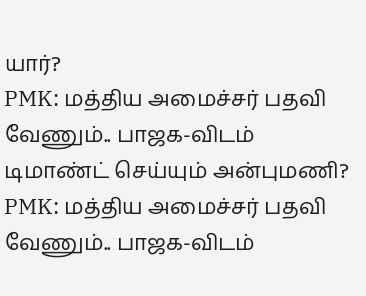யார்?
PMK: மத்திய அமைச்சர் பதவி வேணும்.. பாஜக-விடம் டிமாண்ட் செய்யும் அன்புமணி?
PMK: மத்திய அமைச்சர் பதவி வேணும்.. பாஜக-விடம்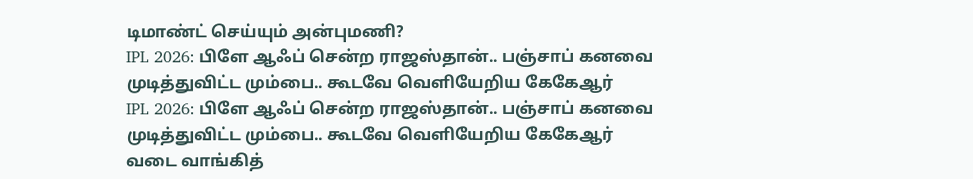டிமாண்ட் செய்யும் அன்புமணி?
IPL 2026: பிளே ஆஃப் சென்ற ராஜஸ்தான்.. பஞ்சாப் கனவை முடித்துவிட்ட மும்பை.. கூடவே வெளியேறிய கேகேஆர்
IPL 2026: பிளே ஆஃப் சென்ற ராஜஸ்தான்.. பஞ்சாப் கனவை முடித்துவிட்ட மும்பை.. கூடவே வெளியேறிய கேகேஆர்
வடை வாங்கித்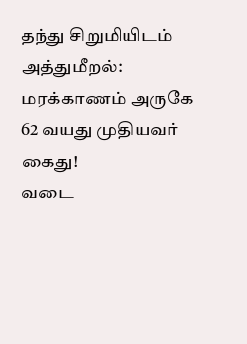தந்து சிறுமியிடம் அத்துமீறல்: மரக்காணம் அருகே 62 வயது முதியவர் கைது!
வடை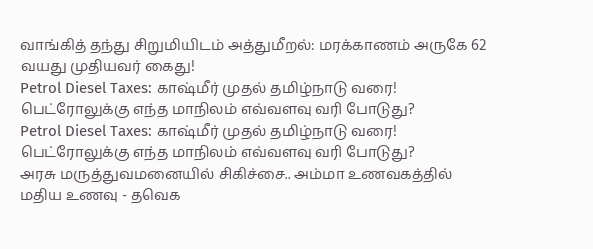வாங்கித் தந்து சிறுமியிடம் அத்துமீறல்: மரக்காணம் அருகே 62 வயது முதியவர் கைது!
Petrol Diesel Taxes: காஷ்மீர் முதல் தமிழ்நாடு வரை! பெட்ரோலுக்கு எந்த மாநிலம் எவ்வளவு வரி போடுது?
Petrol Diesel Taxes: காஷ்மீர் முதல் தமிழ்நாடு வரை! பெட்ரோலுக்கு எந்த மாநிலம் எவ்வளவு வரி போடுது?
அரசு மருத்துவமனையில் சிகிச்சை.. அம்மா உணவகத்தில் மதிய உணவு - தவெக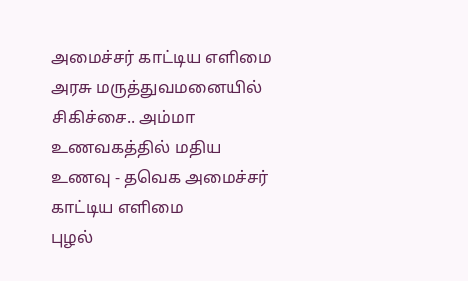அமைச்சர் காட்டிய எளிமை
அரசு மருத்துவமனையில் சிகிச்சை.. அம்மா உணவகத்தில் மதிய உணவு - தவெக அமைச்சர் காட்டிய எளிமை
புழல்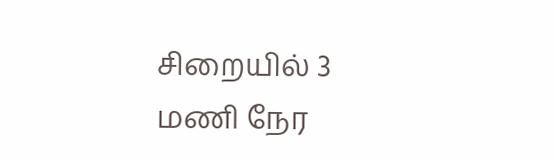சிறையில் 3 மணி நேர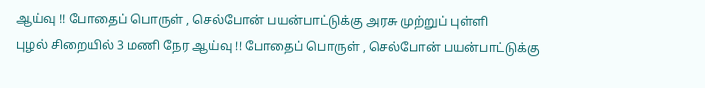ஆய்வு !! போதைப் பொருள் , செல்போன் பயன்பாட்டுக்கு அரசு முற்றுப் புள்ளி
புழல் சிறையில் 3 மணி நேர ஆய்வு !! போதைப் பொருள் , செல்போன் பயன்பாட்டுக்கு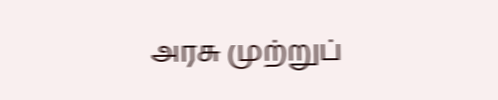அரசு முற்றுப்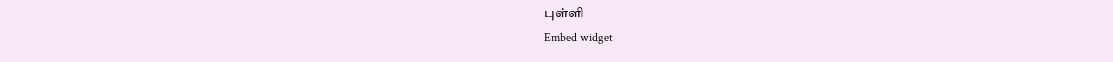புள்ளி
Embed widget